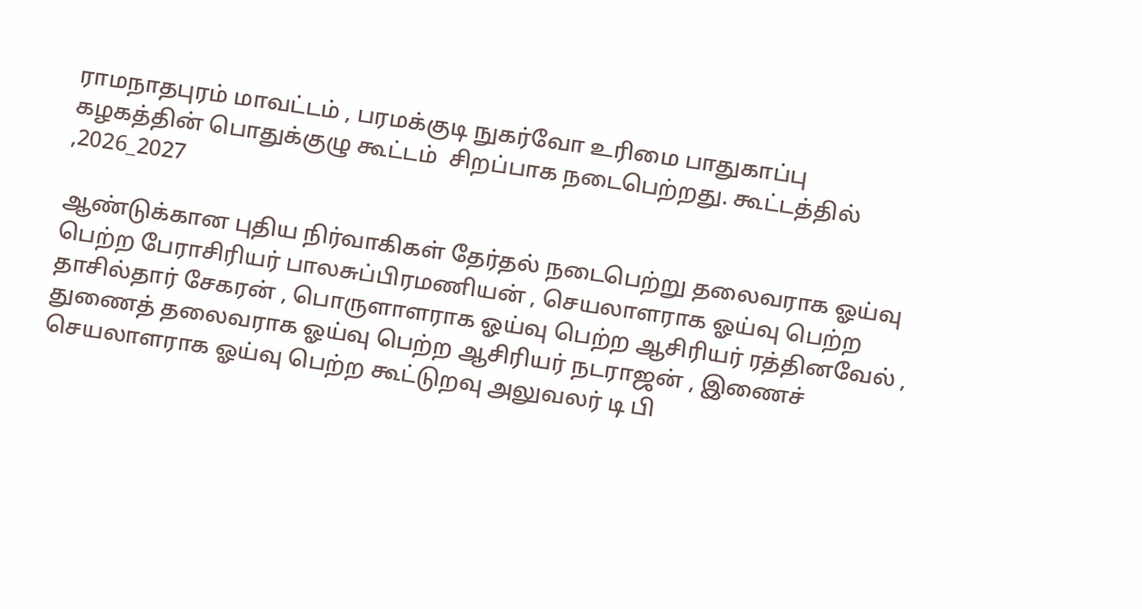ராமநாதபுரம் மாவட்டம் , பரமக்குடி நுகர்வோ உரிமை பாதுகாப்பு கழகத்தின் பொதுக்குழு கூட்டம்  சிறப்பாக நடைபெற்றது. கூட்டத்தில் ,2026_2027

ஆண்டுக்கான புதிய நிர்வாகிகள் தேர்தல் நடைபெற்று தலைவராக ஓய்வு பெற்ற பேராசிரியர் பாலசுப்பிரமணியன் , செயலாளராக ஓய்வு பெற்ற தாசில்தார் சேகரன் , பொருளாளராக ஓய்வு பெற்ற ஆசிரியர் ரத்தினவேல் , துணைத் தலைவராக ஓய்வு பெற்ற ஆசிரியர் நடராஜன் , இணைச் செயலாளராக ஓய்வு பெற்ற கூட்டுறவு அலுவலர் டி பி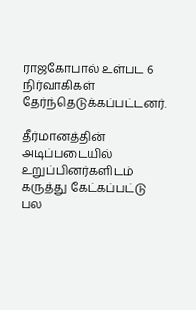ராஜகோபால் உள்பட 6 நிர்வாகிகள் தேர்ந்தெடுக்கப்பட்டனர்.

தீர்மானத்தின் அடிப்படையில் உறுப்பினர்களிடம் கருத்து கேட்கப்பட்டு பல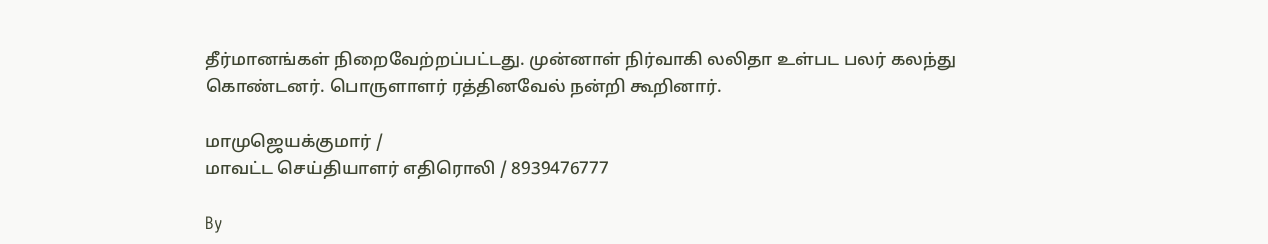தீர்மானங்கள் நிறைவேற்றப்பட்டது. முன்னாள் நிர்வாகி லலிதா உள்பட பலர் கலந்து கொண்டனர். பொருளாளர் ரத்தினவேல் நன்றி கூறினார்.

மாமுஜெயக்குமார் /
மாவட்ட செய்தியாளர் எதிரொலி / 8939476777

By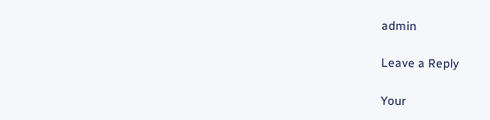admin

Leave a Reply

Your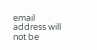email address will not be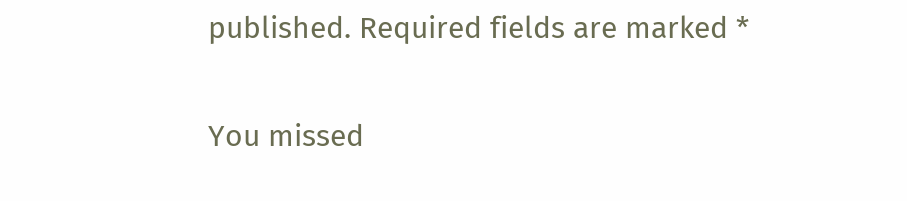published. Required fields are marked *

You missed